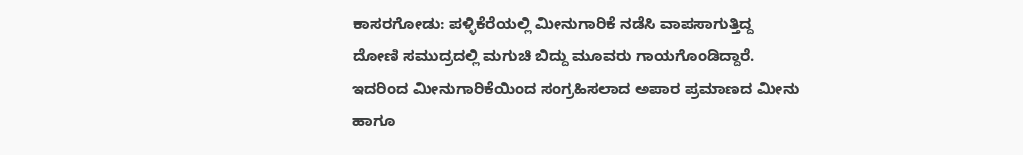ಕಾಸರಗೋಡು: ಪಳ್ಳಿಕೆರೆಯಲ್ಲಿ ಮೀನುಗಾರಿಕೆ ನಡೆಸಿ ವಾಪಸಾಗುತ್ತಿದ್ದ ದೋಣಿ ಸಮುದ್ರದಲ್ಲಿ ಮಗುಚಿ ಬಿದ್ದು ಮೂವರು ಗಾಯಗೊಂಡಿದ್ದಾರೆ. ಇದರಿಂದ ಮೀನುಗಾರಿಕೆಯಿಂದ ಸಂಗ್ರಹಿಸಲಾದ ಅಪಾರ ಪ್ರಮಾಣದ ಮೀನು ಹಾಗೂ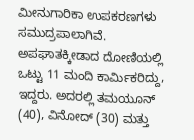ಮೀನುಗಾರಿಕಾ ಉಪಕರಣಗಳು ಸಮುದ್ರಪಾಲಾಗಿವೆ. ಅಪಘಾತಕ್ಕೀಡಾದ ದೋಣಿಯಲ್ಲಿ ಒಟ್ಟು 11 ಮಂದಿ ಕಾರ್ಮಿಕರಿದ್ದು, ಇದ್ದರು. ಅದರಲ್ಲಿ ತಮಯೂನ್ (40), ವಿನೋದ್ (30) ಮತ್ತು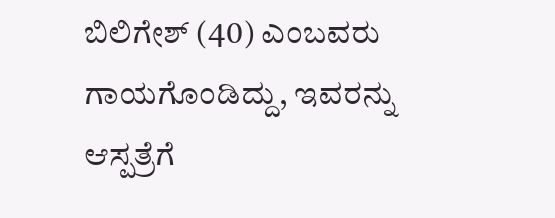ಬಿಲಿಗೇಶ್ (40) ಎಂಬವರು ಗಾಯಗೊಂಡಿದ್ದು, ಇವರನ್ನು ಆಸ್ಪತ್ರೆಗೆ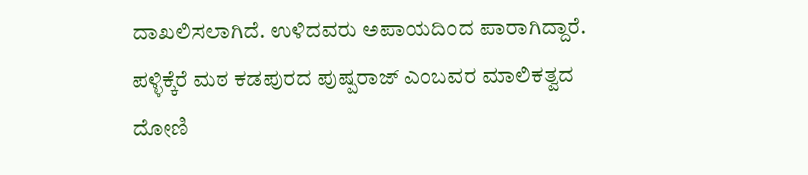ದಾಖಲಿಸಲಾಗಿದೆ. ಉಳಿದವರು ಅಪಾಯದಿಂದ ಪಾರಾಗಿದ್ದಾರೆ. ಪಳ್ಳಿಕ್ಕೆರೆ ಮಠ ಕಡಪುರದ ಪುಷ್ಪರಾಜ್ ಎಂಬವರ ಮಾಲಿಕತ್ವದ ದೋಣಿ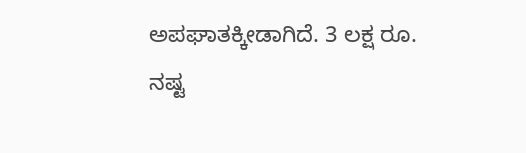ಅಪಘಾತಕ್ಕೀಡಾಗಿದೆ. 3 ಲಕ್ಷ ರೂ. ನಷ್ಟ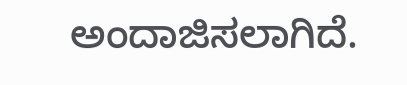ಅಂದಾಜಿಸಲಾಗಿದೆ.